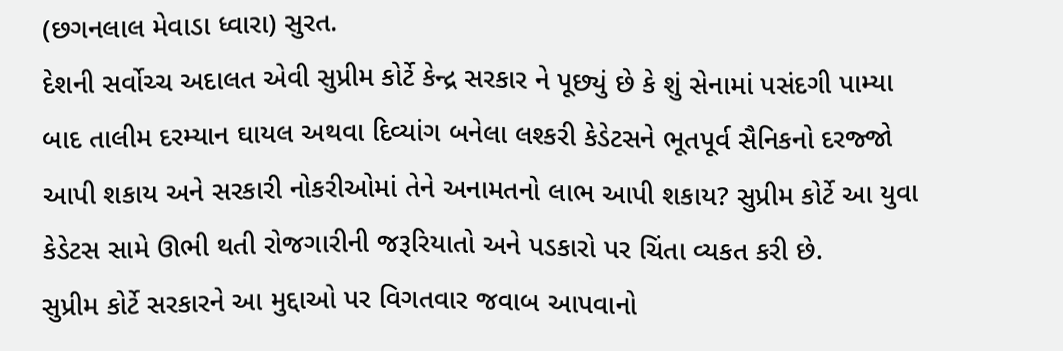(છગનલાલ મેવાડા ધ્વારા) સુરત.
દેશની સર્વોચ્ચ અદાલત એવી સુપ્રીમ કોર્ટે કેન્દ્ર સરકાર ને પૂછ્યું છે કે શું સેનામાં પસંદગી પામ્યા બાદ તાલીમ દરમ્યાન ઘાયલ અથવા દિવ્યાંગ બનેલા લશ્કરી કેડેટસને ભૂતપૂર્વ સૈનિકનો દરજ્જો આપી શકાય અને સરકારી નોકરીઓમાં તેને અનામતનો લાભ આપી શકાય? સુપ્રીમ કોર્ટે આ યુવા કેડેટસ સામે ઊભી થતી રોજગારીની જરૂરિયાતો અને પડકારો પર ચિંતા વ્યકત કરી છે.
સુપ્રીમ કોર્ટે સરકારને આ મુદ્દાઓ પર વિગતવાર જવાબ આપવાનો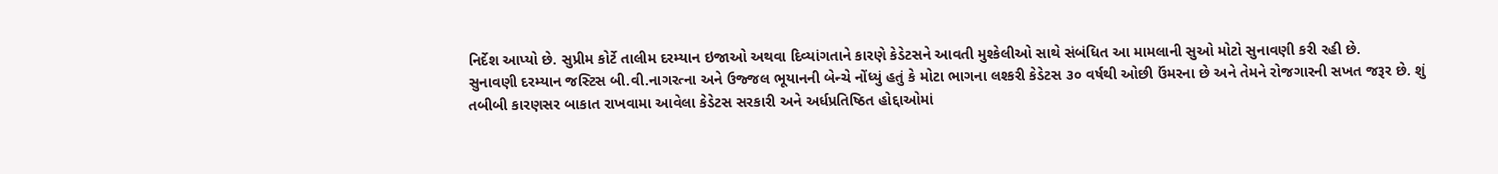નિર્દેશ આપ્યો છે. સુપ્રીમ કોર્ટે તાલીમ દરમ્યાન ઇજાઓ અથવા દિવ્યાંગતાને કારણે કેડેટસને આવતી મુશ્કેલીઓ સાથે સંબંધિત આ મામલાની સુઓ મોટો સુનાવણી કરી રહી છે.
સુનાવણી દરમ્યાન જસ્ટિસ બી.વી.નાગરત્ના અને ઉજ્જલ ભૂયાનની બેન્ચે નોંધ્યું હતું કે મોટા ભાગના લશ્કરી કેડેટસ ૩૦ વર્ષથી ઓછી ઉંમરના છે અને તેમને રોજગારની સખત જરૂર છે. શું તબીબી કારણસર બાકાત રાખવામા આવેલા કેડેટસ સરકારી અને અર્ધપ્રતિષ્ઠિત હોદ્દાઓમાં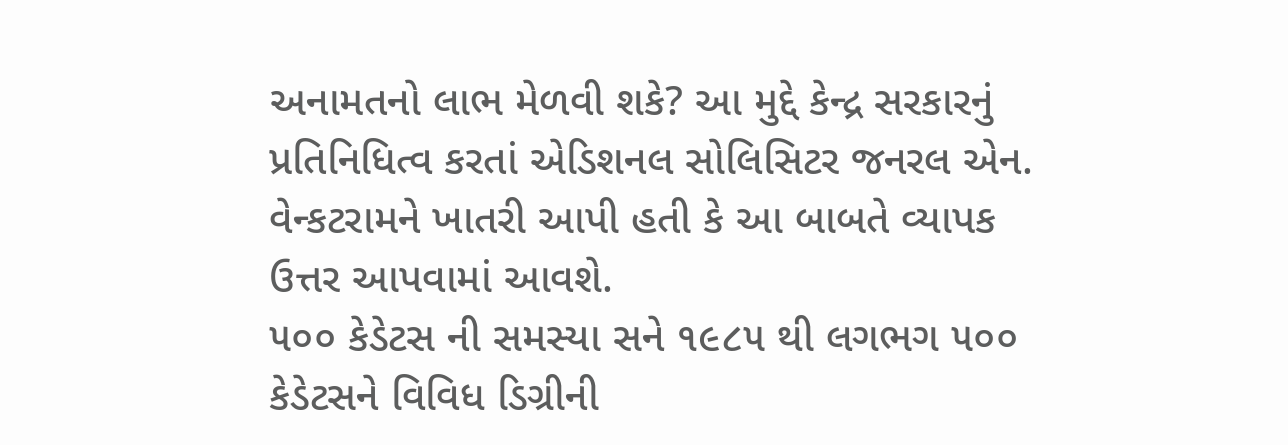અનામતનો લાભ મેળવી શકે? આ મુદ્દે કેન્દ્ર સરકારનું પ્રતિનિધિત્વ કરતાં એડિશનલ સોલિસિટર જનરલ એન. વેન્કટરામને ખાતરી આપી હતી કે આ બાબતે વ્યાપક ઉત્તર આપવામાં આવશે.
૫૦૦ કેડેટસ ની સમસ્યા સને ૧૯૮૫ થી લગભગ ૫૦૦ કેડેટસને વિવિધ ડિગ્રીની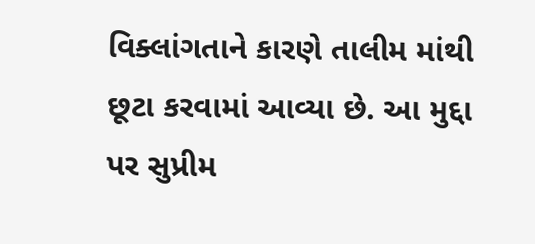વિક્લાંગતાને કારણે તાલીમ માંથી છૂટા કરવામાં આવ્યા છે. આ મુદ્દા પર સુપ્રીમ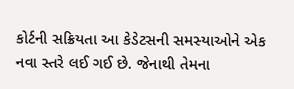કોર્ટની સક્રિયતા આ કેડેટસની સમસ્યાઓને એક નવા સ્તરે લઈ ગઈ છે. જેનાથી તેમના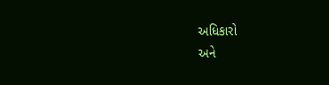અધિકારો
અને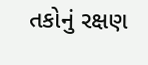તકોનું રક્ષણ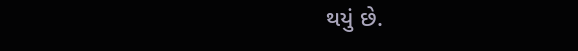થયું છે.